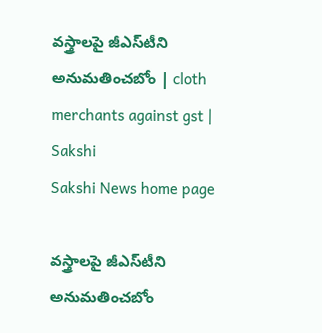వస్త్రాలపై జీఎస్‌టీని అనుమతించబోం | cloth merchants against gst | Sakshi
Sakshi News home page

వస్త్రాలపై జీఎస్‌టీని అనుమతించబోం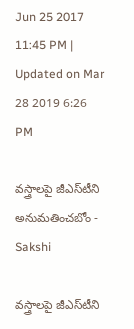Jun 25 2017 11:45 PM | Updated on Mar 28 2019 6:26 PM

వస్త్రాలపై జీఎస్‌టీని అనుమతించబోం - Sakshi

వస్త్రాలపై జీఎస్‌టీని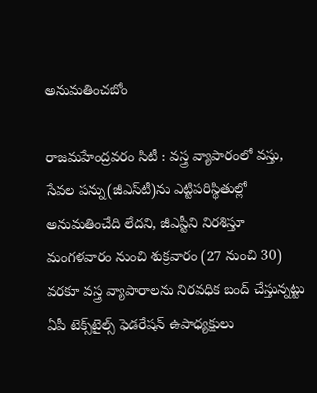అనుమతించబోం

రాజమహేంద్రవరం సిటీ : వస్త్ర వ్యాపారంలో వస్తు, సేవల పన్ను(జీఎస్‌టీ)ను ఎట్టిపరిస్థితుల్లో అనుమతించేది లేదని, జీఎస్టీని నిరశిస్తూ మంగళవారం నుంచి శుక్రవారం (27 నుంచి 30) వరకూ వస్త్ర వ్యాపారాలను నిరవధిక బంద్‌ చేస్తున్నట్టు ఏపీ టెక్స్‌టైల్స్‌ ఫెడరేషన్‌ ఉపాధ్యక్షులు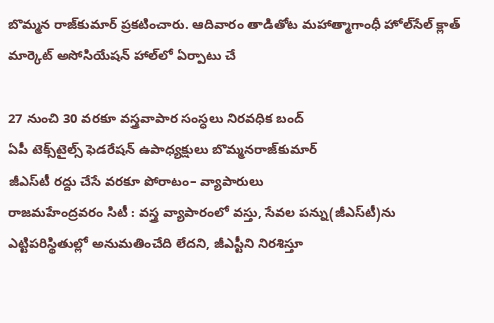బొమ్మన రాజ్‌కుమార్‌ ప్రకటించారు. ఆదివారం తాడితోట మహాత్మాగాంధీ హోల్‌సేల్‌ క్లాత్‌ మార్కెట్‌ అసోసియేషన్‌ హాల్‌లో ఏర్పాటు చే

27 నుంచి 30 వరకూ వస్త్రవాపార సంస్ధలు నిరవధిక బంద్‌
ఏపీ టెక్స్‌టైల్స్‌ ఫెడరేషన్‌ ఉపాధ్యక్షులు బొమ్మనరాజ్‌కుమార్‌
జీఎస్‌టీ రద్దు చేసే వరకూ పోరాటం– వ్యాపారులు
రాజమహేంద్రవరం సిటీ : వస్త్ర వ్యాపారంలో వస్తు, సేవల పన్ను(జీఎస్‌టీ)ను ఎట్టిపరిస్థితుల్లో అనుమతించేది లేదని, జీఎస్టీని నిరశిస్తూ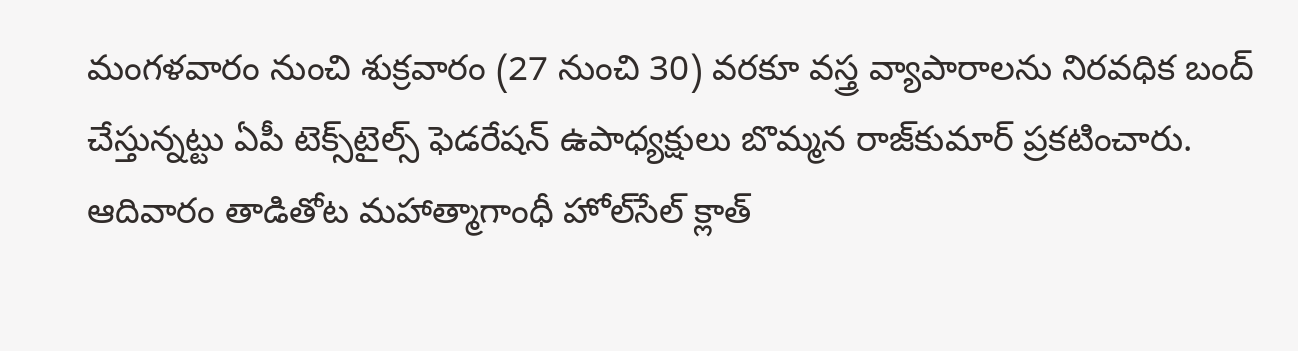మంగళవారం నుంచి శుక్రవారం (27 నుంచి 30) వరకూ వస్త్ర వ్యాపారాలను నిరవధిక బంద్‌ చేస్తున్నట్టు ఏపీ టెక్స్‌టైల్స్‌ ఫెడరేషన్‌ ఉపాధ్యక్షులు బొమ్మన రాజ్‌కుమార్‌ ప్రకటించారు. ఆదివారం తాడితోట మహాత్మాగాంధీ హోల్‌సేల్‌ క్లాత్‌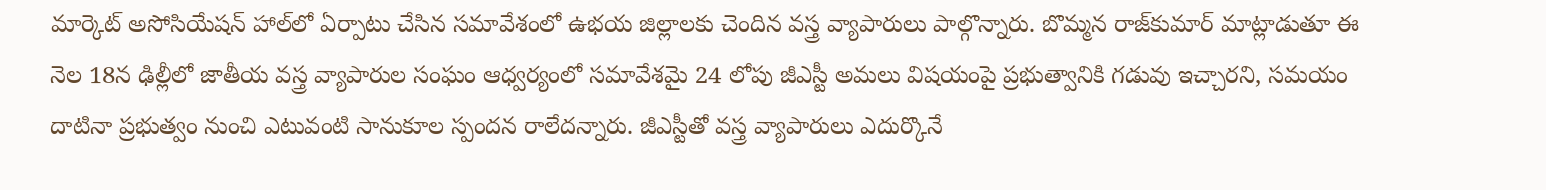మార్కెట్‌ అసోసియేషన్‌ హాల్‌లో ఏర్పాటు చేసిన సమావేశంలో ఉభయ జిల్లాలకు చెందిన వస్త్ర వ్యాపారులు పాల్గొన్నారు. బొమ్మన రాజ్‌కుమార్‌ మాట్లాడుతూ ఈ నెల 18న ఢిల్లీలో జాతీయ వస్త్ర వ్యాపారుల సంఘం ఆధ్వర్యంలో సమావేశమై 24 లోపు జీఎస్టీ అమలు విషయంపై ప్రభుత్వానికి గడువు ఇచ్చారని, సమయం దాటినా ప్రభుత్వం నుంచి ఎటువంటి సానుకూల స్పందన రాలేదన్నారు. జీఎస్టీతో వస్త్ర వ్యాపారులు ఎదుర్కొనే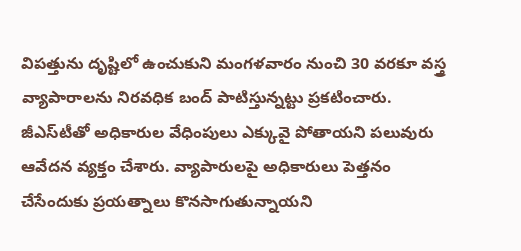విపత్తును దృష్టిలో ఉంచుకుని మంగళవారం నుంచి 30 వరకూ వస్త్ర వ్యాపారాలను నిరవధిక బంద్‌ పాటిస్తున్నట్టు ప్రకటించారు. జీఎస్‌టీతో అధికారుల వేధింపులు ఎక్కువై పోతాయని పలువురు ఆవేదన వ్యక్తం చేశారు. వ్యాపారులపై అధికారులు పెత్తనం చేసేందుకు ప్రయత్నాలు కొనసాగుతున్నాయని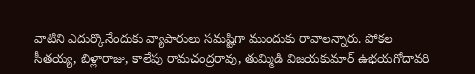వాటిని ఎదుర్కొనేందుకు వ్యాపారులు సమష్టిగా ముందుకు రావాలన్నారు. పోకల సీతయ్య, బిళ్లారాజు, కాలేపు రామచంద్రరావు, తుమ్మిడి విజయకుమార్‌ ఉభయగోదావరి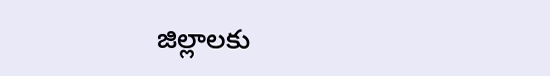జిల్లాలకు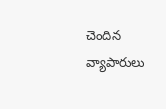చెందిన వ్యాపారులు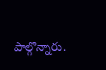పాల్గొన్నారు.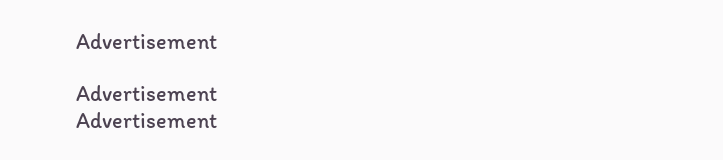Advertisement

Advertisement
Advertisement